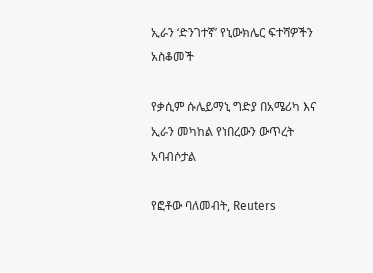ኢራን ‘ድንገተኛ’ የኒውክሌር ፍተሻዎችን አስቆመች

የቃሲም ሱሌይማኒ ግድያ በአሜሪካ እና ኢራን መካከል የነበረውን ውጥረት አባብሶታል

የፎቶው ባለመብት, Reuters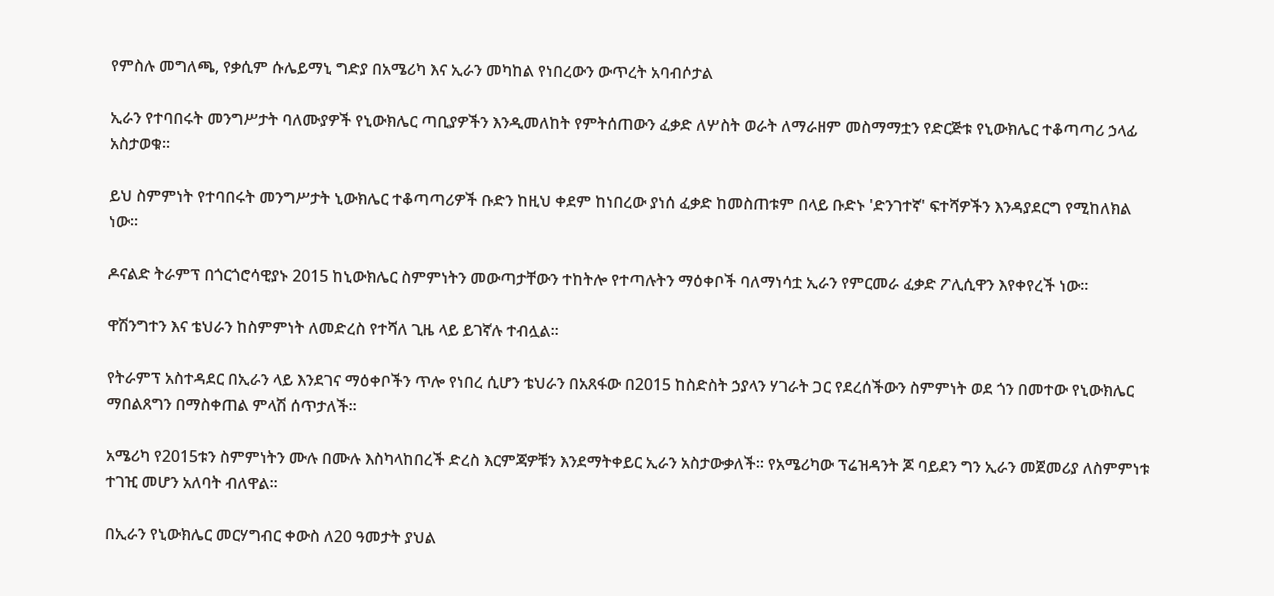የምስሉ መግለጫ, የቃሲም ሱሌይማኒ ግድያ በአሜሪካ እና ኢራን መካከል የነበረውን ውጥረት አባብሶታል

ኢራን የተባበሩት መንግሥታት ባለሙያዎች የኒውክሌር ጣቢያዎችን እንዲመለከት የምትሰጠውን ፈቃድ ለሦስት ወራት ለማራዘም መስማማቷን የድርጅቱ የኒውክሌር ተቆጣጣሪ ኃላፊ አስታወቁ።

ይህ ስምምነት የተባበሩት መንግሥታት ኒውክሌር ተቆጣጣሪዎች ቡድን ከዚህ ቀደም ከነበረው ያነሰ ፈቃድ ከመስጠቱም በላይ ቡድኑ 'ድንገተኛ' ፍተሻዎችን እንዳያደርግ የሚከለክል ነው።

ዶናልድ ትራምፕ በጎርጎሮሳዊያኑ 2015 ከኒውክሌር ስምምነትን መውጣታቸውን ተከትሎ የተጣሉትን ማዕቀቦች ባለማነሳቷ ኢራን የምርመራ ፈቃድ ፖሊሲዋን እየቀየረች ነው።

ዋሽንግተን እና ቴህራን ከስምምነት ለመድረስ የተሻለ ጊዜ ላይ ይገኛሉ ተብሏል።

የትራምፕ አስተዳደር በኢራን ላይ እንደገና ማዕቀቦችን ጥሎ የነበረ ሲሆን ቴህራን በአጸፋው በ2015 ከስድስት ኃያላን ሃገራት ጋር የደረሰችውን ስምምነት ወደ ጎን በመተው የኒውክሌር ማበልጸግን በማስቀጠል ምላሽ ሰጥታለች።

አሜሪካ የ2015ቱን ስምምነትን ሙሉ በሙሉ እስካላከበረች ድረስ እርምጃዎቹን እንደማትቀይር ኢራን አስታውቃለች። የአሜሪካው ፕሬዝዳንት ጆ ባይደን ግን ኢራን መጀመሪያ ለስምምነቱ ተገዢ መሆን አለባት ብለዋል፡፡

በኢራን የኒውክሌር መርሃግብር ቀውስ ለ20 ዓመታት ያህል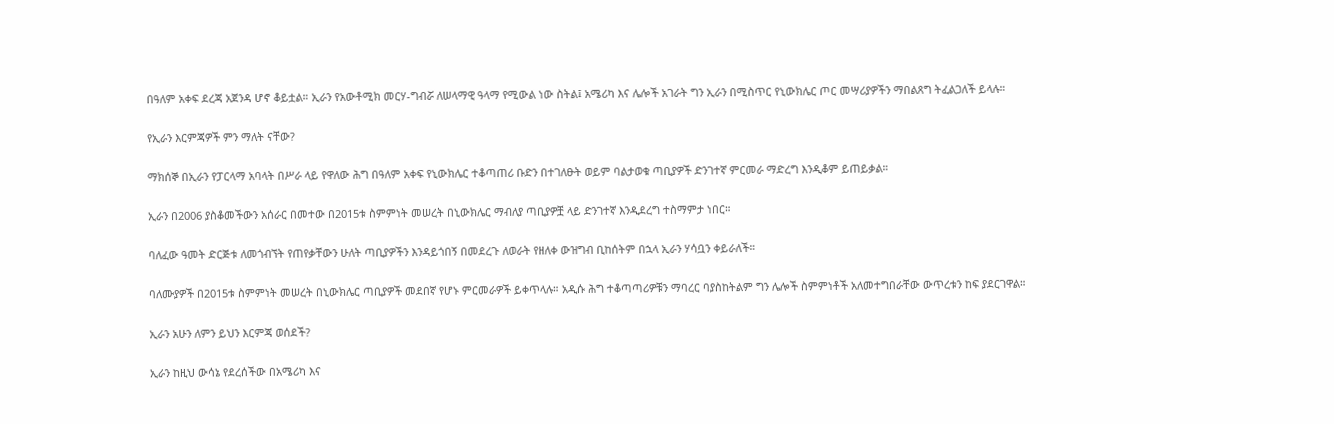በዓለም አቀፍ ደረጃ አጀንዳ ሆኖ ቆይቷል። ኢራን የአውቶሚክ መርሃ-ግብሯ ለሠላማዊ ዓላማ የሚውል ነው ስትል፤ አሜሪካ እና ሌሎች አገራት ግን ኢራን በሚስጥር የኒውክሌር ጦር መሣሪያዎችን ማበልጸግ ትፈልጋለች ይላሉ።

የኢራን እርምጃዎች ምን ማለት ናቸው?

ማክሰኞ በኢራን የፓርላማ አባላት በሥራ ላይ የዋለው ሕግ በዓለም አቀፍ የኒውክሌር ተቆጣጠሪ ቡድን በተገለፁት ወይም ባልታወቁ ጣቢያዎች ድንገተኛ ምርመራ ማድረግ እንዲቆም ይጠይቃል።

ኢራን በ2006 ያስቆመችውን አሰራር በመተው በ2015ቱ ስምምነት መሠረት በኒውክሌር ማብለያ ጣቢያዎቿ ላይ ድንገተኛ እንዲደረግ ተስማምታ ነበር።

ባለፈው ዓመት ድርጅቱ ለመጎብኘት የጠየቃቸውን ሁለት ጣቢያዎችን እንዳይጎበኝ በመደረጉ ለወራት የዘለቀ ውዝግብ ቢከሰትም በኋላ ኢራን ሃሳቧን ቀይራለች።

ባለሙያዎች በ2015ቱ ስምምነት መሠረት በኒውክሌር ጣቢያዎች መደበኛ የሆኑ ምርመራዎች ይቀጥላሉ። አዲሱ ሕግ ተቆጣጣሪዎቹን ማባረር ባያስከትልም ግን ሌሎች ስምምነቶች አለመተግበራቸው ውጥረቱን ከፍ ያደርገዋል።

ኢራን አሁን ለምን ይህን እርምጃ ወሰደች?

ኢራን ከዚህ ውሳኔ የደረሰችው በአሜሪካ እና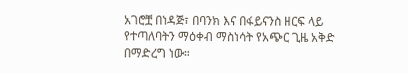አገሮቿ በነዳጅ፣ በባንክ እና በፋይናንስ ዘርፍ ላይ የተጣለባትን ማዕቀብ ማስነሳት የአጭር ጊዜ አቅድ በማድረግ ነው።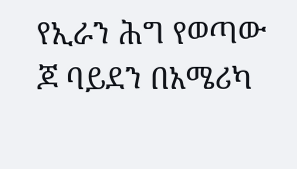የኢራን ሕግ የወጣው ጆ ባይደን በአሜሪካ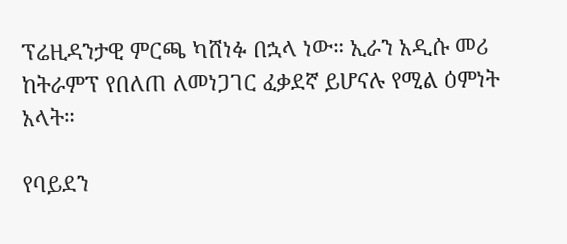ፕሬዚዳንታዊ ምርጫ ካሸነፉ በኋላ ነው። ኢራን አዲሱ መሪ ከትራምፕ የበለጠ ለመነጋገር ፈቃደኛ ይሆናሉ የሚል ዕምነት አላት።

የባይደን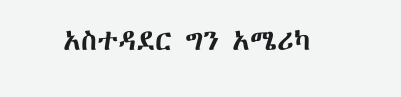አስተዳደር ግን አሜሪካ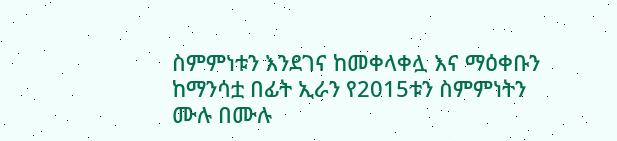ስምምነቱን እንደገና ከመቀላቀሏ እና ማዕቀቡን ከማንሳቷ በፊት ኢራን የ2015ቱን ስምምነትን ሙሉ በሙሉ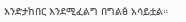እንድታከበር እንደሚፈልግ በግልፅ አሳይቷል።